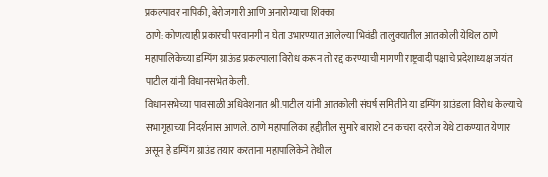प्रकल्पावर नापिकी, बेरोजगारी आणि अनारोग्याचा शिक्का
ठाणे: कोणत्याही प्रकारची परवानगी न घेता उभारण्यात आलेल्या भिवंडी तालुक्यातील आतकोली येथिल ठाणे महापालिकेच्या डम्पिंग ग्राऊंड प्रकल्पाला विरोध करून तो रद्द करण्याची मागणी राष्ट्रवादी पक्षाचे प्रदेशाध्यक्ष जयंत पाटील यांनी विधानसभेत केली.
विधानसभेच्या पावसाळी अधिवेशनात श्री.पाटील यांनी आतकोली संघर्ष समितीने या डम्पिंग ग्राउंडला विरोध केल्याचे सभागृहाच्या निदर्शनास आणले. ठाणे महापालिका हद्दीतील सुमारे बाराशे टन कचरा दररोज येथे टाकण्यात येणार असून हे डम्पिंग ग्राउंड तयार करताना महापालिकेने तेथील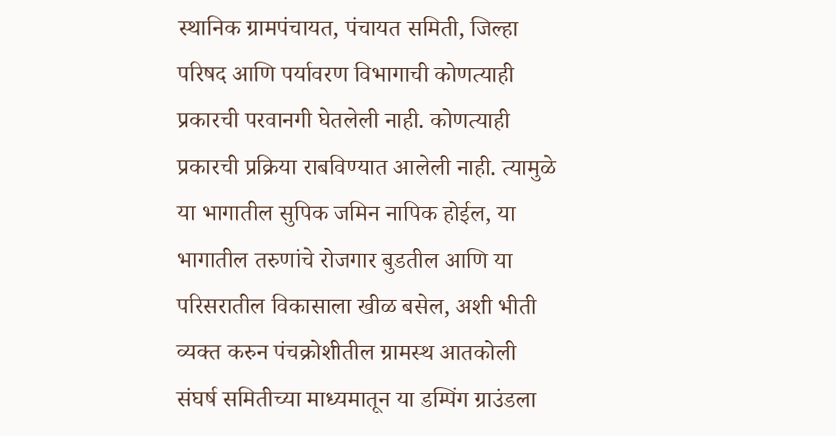स्थानिक ग्रामपंचायत, पंचायत समिती, जिल्हा परिषद आणि पर्यावरण विभागाची कोणत्याही प्रकारची परवानगी घेतलेली नाही. कोणत्याही प्रकारची प्रक्रिया राबविण्यात आलेली नाही. त्यामुळे या भागातील सुपिक जमिन नापिक होईल, या भागातील तरुणांचे रोजगार बुडतील आणि या परिसरातील विकासाला खीळ बसेल, अशी भीती व्यक्त करुन पंचक्रोशीतील ग्रामस्थ आतकोली संघर्ष समितीच्या माध्यमातून या डम्पिंग ग्राउंडला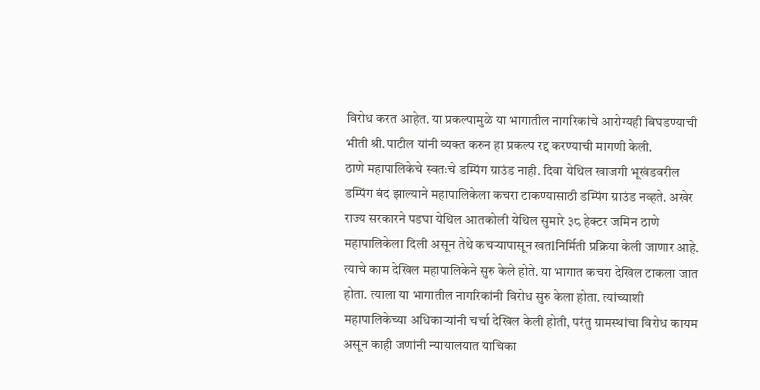विरोध करत आहेत. या प्रकल्पामुळे या भागातील नागरिकांचे आरोग्यही बिघडण्याची भीती श्री.पाटील यांनी व्यक्त करुन हा प्रकल्प रद्द करण्याची मागणी केली.
ठाणे महापालिकेचे स्वतःचे डम्पिंग ग्राउंड नाही. दिवा येथिल खाजगी भूखंडवरील डम्पिंग बंद झाल्याने महापालिकेला कचरा टाकण्यासाठी डम्पिंग ग्राउंड नव्हते. अखेर राज्य सरकारने पडघा येथिल आतकोली येथिल सुमारे ३८ हेक्टर जमिन ठाणे महापालिकेला दिली असून तेथे कचऱ्यापासून खतlनिर्मिती प्रक्रिया केली जाणार आहे. त्याचे काम देखिल महापालिकेने सुरु केले होते. या भागात कचरा देखिल टाकला जात होता. त्याला या भागातील नागरिकांनी विरोध सुरु केला होता. त्यांच्याशी महापालिकेच्या अधिकाऱ्यांनी चर्चा देखिल केली होती, परंतु ग्रामस्थांचा विरोध कायम असून काही जणांनी न्यायालयात याचिका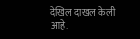देखिल दाखल केली आहे.